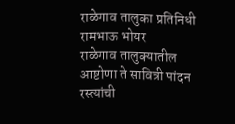राळेगाव तालुका प्रतिनिधी रामभाऊ भोयर
राळेगाव तालुक्यातील आष्टोणा ते सावित्री पांदन रस्त्यांची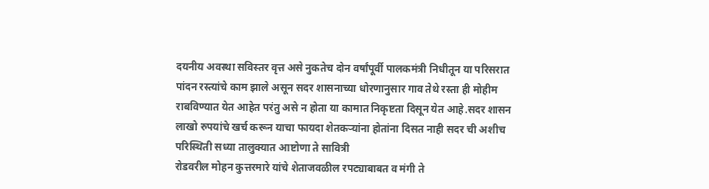दयनीय अवस्था सविस्तर वृत्त असे नुकतेच दोन वर्षांपूर्वी पालकमंत्री निधीतून या परिसरात पांदन रस्त्यांचे काम झाले असून सदर शासनाच्या धोरणानुसार गाव तेथे रस्ता ही मोहीम राबविण्यात येत आहेत परंतु असे न होता या कामात निकृष्टता दिसून येत आहे.सदर शासन लाखो रुपयांचे खर्च करून याचा फायदा शेतकऱ्यांना होतांना दिसत नाही सदर ची अशीच परिस्थिती सध्या तालुक्यात आष्टोणा ते सावित्री
रोडवरील मोहन कुत्तरमारे यांचे शेताजवळील रपट्याबाबत व मंगी ते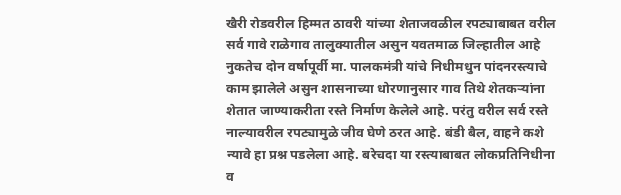खैरी रोडवरील हिम्मत ठावरी यांच्या शेताजवळील रपट्याबाबत वरील सर्व गावे राळेगाव तालुक्यातील असुन यवतमाळ जिल्हातील आहे नुकतेच दोन वर्षापूर्वी मा. पालकमंत्री यांचे निधीमधुन पांदनरस्त्याचे काम झालेले असुन शासनाच्या धोरणानुसार गाव तिथे शेतकऱ्यांना शेतात जाण्याकरीता रस्ते निर्माण केलेले आहे. परंतु वरील सर्व रस्ते नाल्यावरील रपट्यामुळे जीव घेणे ठरत आहे. बंडी बैल, वाहने कशे न्यावे हा प्रश्न पडलेला आहे. बरेचदा या रस्त्याबाबत लोकप्रतिनिधीना व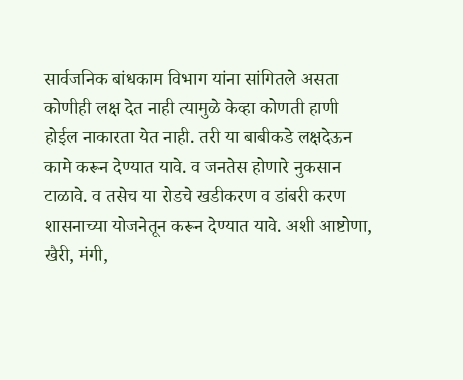सार्वजनिक बांधकाम विभाग यांना सांगितले असता कोणीही लक्ष देत नाही त्यामुळे केव्हा कोणती हाणी होईल नाकारता येत नाही. तरी या बाबीकडे लक्षदेऊन कामे करून देण्यात यावे. व जनतेस होणारे नुकसान टाळावे. व तसेच या रोडचे खडीकरण व डांबरी करण शासनाच्या योजनेतून करून देण्यात यावे. अशी आष्टोणा, खैरी, मंगी,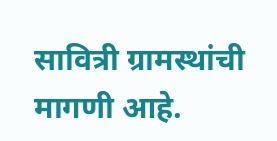सावित्री ग्रामस्थांची मागणी आहे.